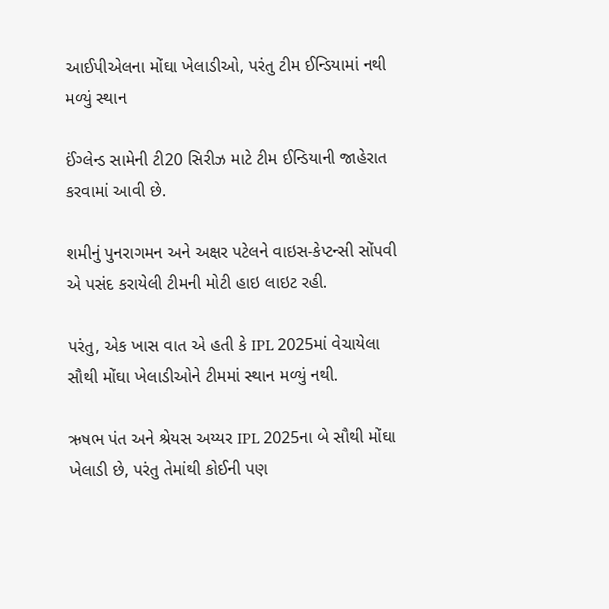આઈપીએલના મોંઘા ખેલાડીઓ, પરંતુ ટીમ ઈન્ડિયામાં નથી મળ્યું સ્થાન

ઈંગ્લેન્ડ સામેની ટી20 સિરીઝ માટે ટીમ ઈન્ડિયાની જાહેરાત કરવામાં આવી છે.

શમીનું પુનરાગમન અને અક્ષર પટેલને વાઇસ-કેપ્ટન્સી સોંપવી એ પસંદ કરાયેલી ટીમની મોટી હાઇ લાઇટ રહી.

પરંતુ, એક ખાસ વાત એ હતી કે IPL 2025માં વેચાયેલા સૌથી મોંઘા ખેલાડીઓને ટીમમાં સ્થાન મળ્યું નથી.

ઋષભ પંત અને શ્રેયસ અય્યર IPL 2025ના બે સૌથી મોંઘા ખેલાડી છે, પરંતુ તેમાંથી કોઈની પણ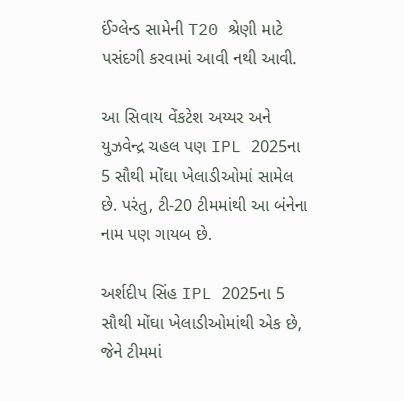ઈંગ્લેન્ડ સામેની T20 શ્રેણી માટે પસંદગી કરવામાં આવી નથી આવી.

આ સિવાય વેંકટેશ અય્યર અને યુઝવેન્દ્ર ચહલ પણ IPL 2025ના 5 સૌથી મોંઘા ખેલાડીઓમાં સામેલ છે. પરંતુ, ટી-20 ટીમમાંથી આ બંનેના નામ પણ ગાયબ છે.

અર્શદીપ સિંહ IPL 2025ના 5 સૌથી મોંઘા ખેલાડીઓમાંથી એક છે, જેને ટીમમાં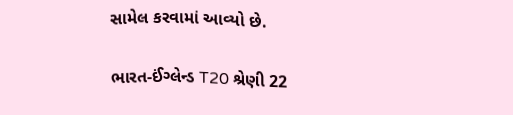સામેલ કરવામાં આવ્યો છે.

ભારત-ઈંગ્લેન્ડ T20 શ્રેણી 22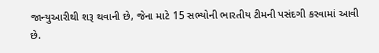જાન્યુઆરીથી શરૂ થવાની છે, જેના માટે 15 સભ્યોની ભારતીય ટીમની પસંદગી કરવામાં આવી છે.